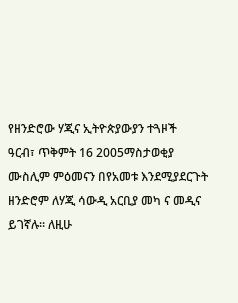የዘንድሮው ሃጂና ኢትዮጵያውያን ተጓዞች
ዓርብ፣ ጥቅምት 16 2005ማስታወቂያ
ሙስሊም ምዕመናን በየአመቱ እንደሚያደርጉት ዘንድሮም ለሃጂ ሳውዲ አርቢያ መካ ና መዲና ይገኛሉ። ለዚሁ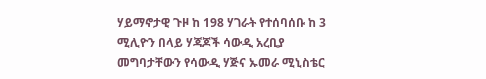ሃይማኖታዊ ጉዞ ከ 198 ሃገራት የተሰባሰቡ ከ 3 ሚሊዮን በላይ ሃጃጆች ሳውዲ አረቢያ መግባታቸውን የሳውዲ ሃጅና ኡመራ ሚኒስቴር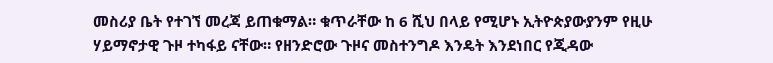መስሪያ ቤት የተገኘ መረጃ ይጠቁማል። ቁጥራቸው ከ 6 ሺህ በላይ የሚሆኑ ኢትዮጵያውያንም የዚሁ ሃይማኖታዊ ጉዞ ተካፋይ ናቸው። የዘንድሮው ጉዞና መስተንግዶ እንዴት እንደነበር የጂዳው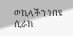ወኪላችን ነበዩ ሲራክ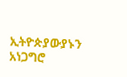ኢትዮጵያውያኑን አነጋግሮ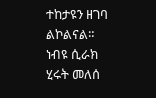ተከታዩን ዘገባ ልኮልናል።
ነብዩ ሲራክ
ሂሩት መለሰ